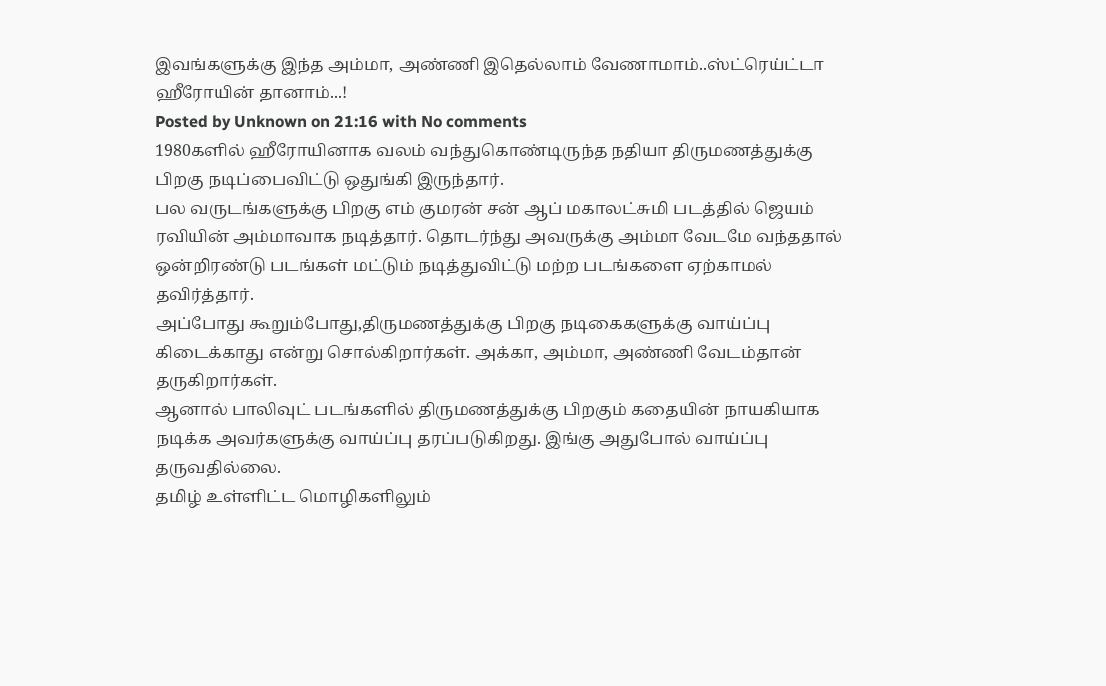இவங்களுக்கு இந்த அம்மா, அண்ணி இதெல்லாம் வேணாமாம்..ஸ்ட்ரெய்ட்டா ஹீரோயின் தானாம்...!
Posted by Unknown on 21:16 with No comments
1980களில் ஹீரோயினாக வலம் வந்துகொண்டிருந்த நதியா திருமணத்துக்கு பிறகு நடிப்பைவிட்டு ஒதுங்கி இருந்தார்.
பல வருடங்களுக்கு பிறகு எம் குமரன் சன் ஆப் மகாலட்சுமி படத்தில் ஜெயம் ரவியின் அம்மாவாக நடித்தார். தொடர்ந்து அவருக்கு அம்மா வேடமே வந்ததால் ஒன்றிரண்டு படங்கள் மட்டும் நடித்துவிட்டு மற்ற படங்களை ஏற்காமல் தவிர்த்தார்.
அப்போது கூறும்போது,திருமணத்துக்கு பிறகு நடிகைகளுக்கு வாய்ப்பு கிடைக்காது என்று சொல்கிறார்கள். அக்கா, அம்மா, அண்ணி வேடம்தான் தருகிறார்கள்.
ஆனால் பாலிவுட் படங்களில் திருமணத்துக்கு பிறகும் கதையின் நாயகியாக நடிக்க அவர்களுக்கு வாய்ப்பு தரப்படுகிறது. இங்கு அதுபோல் வாய்ப்பு தருவதில்லை.
தமிழ் உள்ளிட்ட மொழிகளிலும்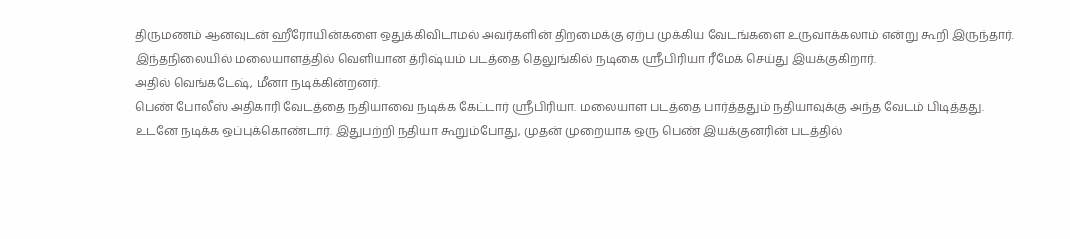திருமணம் ஆனவுடன் ஹீரோயின்களை ஒதுக்கிவிடாமல் அவர்களின் திறமைக்கு ஏற்ப முக்கிய வேடங்களை உருவாக்கலாம் என்று கூறி இருந்தார்.
இந்தநிலையில் மலையாளத்தில் வெளியான த்ரிஷ்யம் படத்தை தெலுங்கில் நடிகை ஸ்ரீபிரியா ரீமேக் செய்து இயக்குகிறார்.
அதில் வெங்கடேஷ், மீனா நடிக்கின்றனர்.
பெண் போலீஸ் அதிகாரி வேடத்தை நதியாவை நடிக்க கேட்டார் ஸ்ரீபிரியா. மலையாள படத்தை பார்த்ததும் நதியாவுக்கு அந்த வேடம் பிடித்தது.
உடனே நடிக்க ஒப்புக்கொண்டார். இதுபற்றி நதியா கூறும்போது, முதன் முறையாக ஒரு பெண் இயக்குனரின் படத்தில்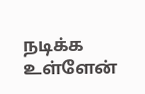நடிக்க உள்ளேன்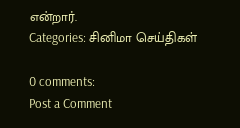என்றார்.
Categories: சினிமா செய்திகள்

0 comments:
Post a Comment